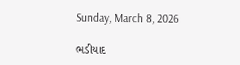Sunday, March 8, 2026

ભડીયાદ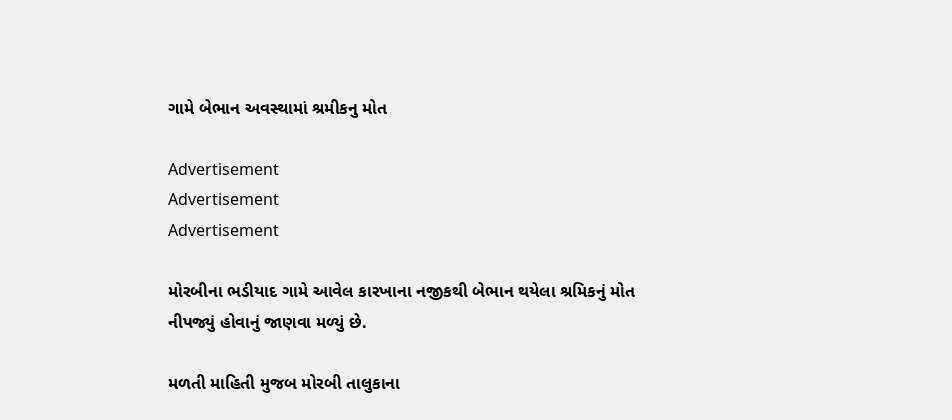ગામે બેભાન અવસ્થામાં શ્રમીકનુ મોત

Advertisement
Advertisement
Advertisement

મોરબીના ભડીયાદ ગામે આવેલ કારખાના નજીકથી બેભાન થયેલા શ્રમિકનું મોત નીપજ્યું હોવાનું જાણવા મળ્યું છે.

મળતી માહિતી મુજબ મોરબી તાલુકાના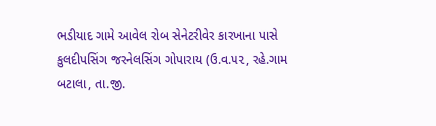ભડીયાદ ગામે આવેલ રોબ સેનેટરીવેર કારખાના પાસે કુલદીપસિંગ જરનેલસિંગ ગોપારાય (ઉ.વ.૫૨, રહે.ગામ બટાલા, તા.જી.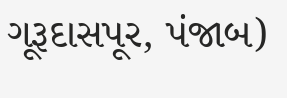ગૂરૂદાસપૂર, પંજાબ)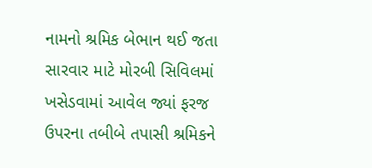નામનો શ્રમિક બેભાન થઈ જતા સારવાર માટે મોરબી સિવિલમાં ખસેડવામાં આવેલ જ્યાં ફરજ ઉપરના તબીબે તપાસી શ્રમિકને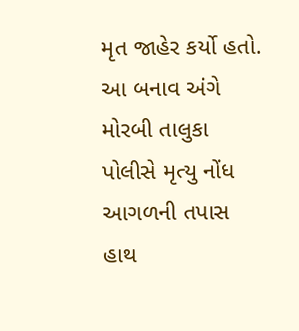મૃત જાહેર કર્યો હતો. આ બનાવ અંગે મોરબી તાલુકા પોલીસે મૃત્યુ નોંધ આગળની તપાસ હાથ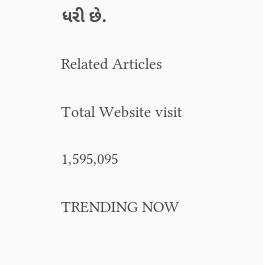ધરી છે.

Related Articles

Total Website visit

1,595,095

TRENDING NOW